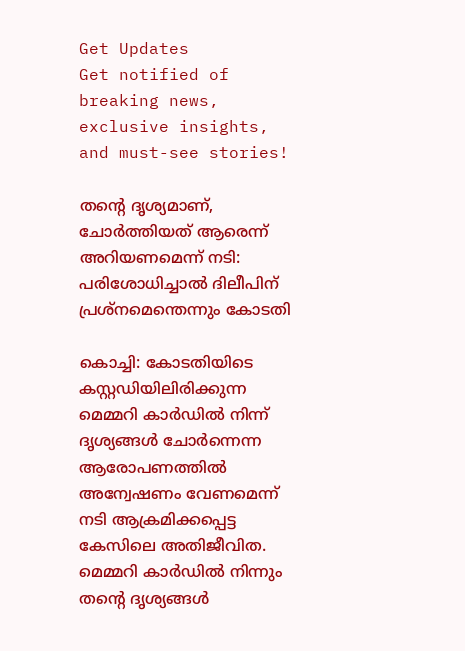Get Updates
Get notified of breaking news, exclusive insights, and must-see stories!

തന്റെ ദൃശ്യമാണ്, ചോർത്തിയത് ആരെന്ന് അറിയണമെന്ന് നടി: പരിശോധിച്ചാല്‍ ദിലീപിന് പ്രശ്നമെന്തെന്നും കോടതി

കൊച്ചി: കോടതിയിടെ കസ്റ്റഡിയിലിരിക്കുന്ന മെമ്മറി കാർഡില്‍ നിന്ന് ദൃശ്യങ്ങള്‍ ചോർന്നെന്ന ആരോപണത്തില്‍ അന്വേഷണം വേണമെന്ന് നടി ആക്രമിക്കപ്പെട്ട കേസിലെ അതിജീവിത. മെമ്മറി കാർഡില്‍ നിന്നും തന്റെ ദൃശ്യങ്ങള്‍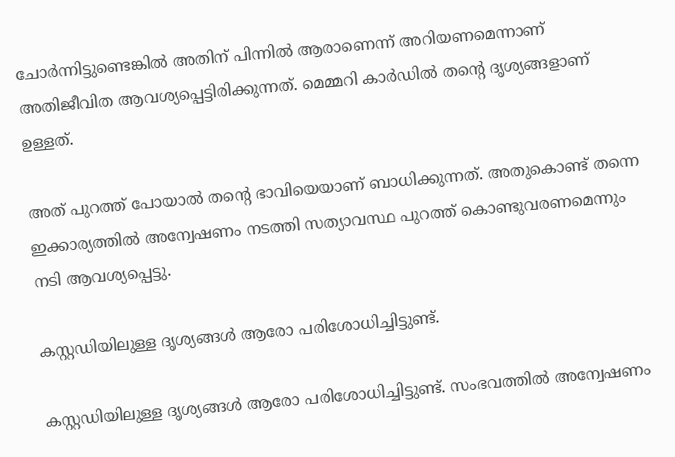ചോർന്നിട്ടുണ്ടെങ്കില്‍ അതിന് പിന്നില്‍ ആരാണെന്ന് അറിയണമെന്നാണ് അതിജീവിത ആവശ്യപ്പെട്ടിരിക്കുന്നത്. മെമ്മറി കാർഡില്‍ തന്റെ ദൃശ്യങ്ങളാണ് ഉള്ളത്.

അത് പുറത്ത് പോയാല്‍ തന്റെ ഭാവിയെയാണ് ബാധിക്കുന്നത്. അതുകൊണ്ട് തന്നെ ഇക്കാര്യത്തില്‍ അന്വേഷണം നടത്തി സത്യാവസ്ഥ പുറത്ത് കൊണ്ടുവരണമെന്നും നടി ആവശ്യപ്പെട്ടു.

കസ്റ്റഡിയിലുള്ള ദൃശ്യങ്ങള്‍ ആരോ പരിശോധിച്ചിട്ടുണ്ട്.

കസ്റ്റഡിയിലുള്ള ദൃശ്യങ്ങള്‍ ആരോ പരിശോധിച്ചിട്ടുണ്ട്. സംഭവത്തിൽ അന്വേഷണം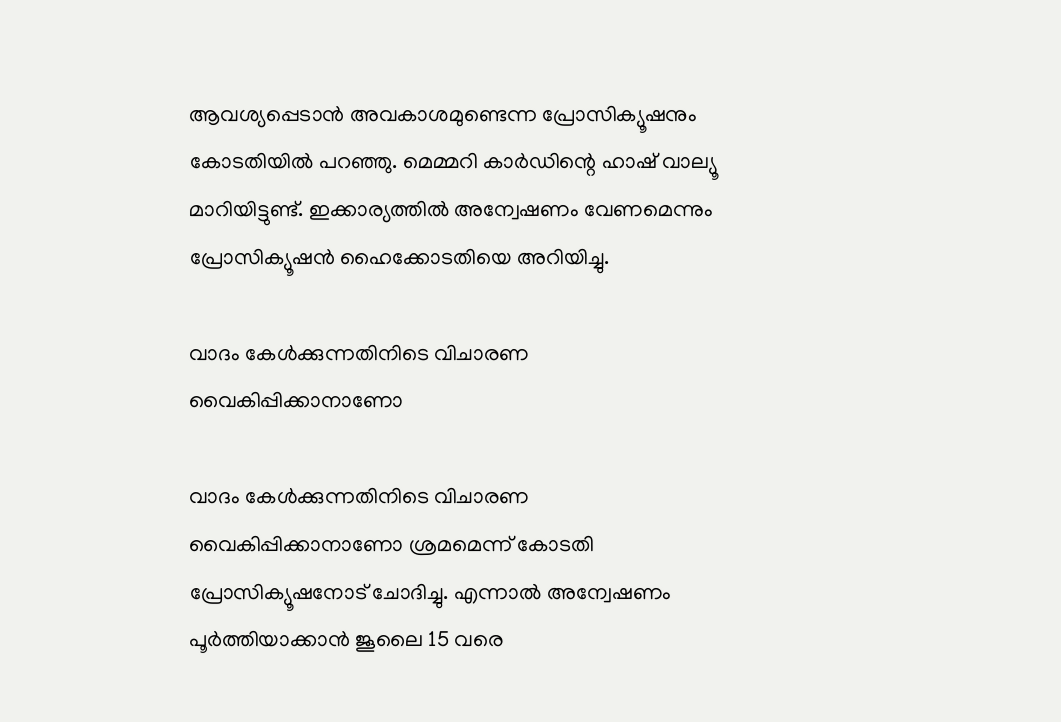ആവശ്യപ്പെടാൻ അവകാശമുണ്ടെന്ന പ്രോസിക്യൂഷനും കോടതിയിൽ പറഞ്ഞു. മെമ്മറി കാർഡിന്റെ ഹാഷ് വാല്യൂ മാറിയിട്ടുണ്ട്. ഇക്കാര്യത്തില്‍ അന്വേഷണം വേണമെന്നും പ്രോസിക്യൂഷന്‍ ഹൈക്കോടതിയെ അറിയിച്ചു.

വാദം കേള്‍ക്കുന്നതിനിടെ വിചാരണ വൈകിപ്പിക്കാനാണോ

വാദം കേള്‍ക്കുന്നതിനിടെ വിചാരണ വൈകിപ്പിക്കാനാണോ ശ്രമമെന്ന് കോടതി പ്രോസിക്യൂഷനോട് ചോദിച്ചു. എന്നാൽ അന്വേഷണം പൂർത്തിയാക്കാൻ ജൂലൈ 15 വരെ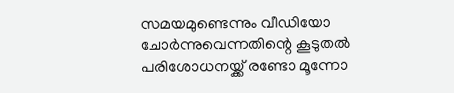സമയമുണ്ടെന്നും വീഡിയോ ചോർന്നുവെന്നതിന്റെ കൂടുതൽ പരിശോധനയ്ക്ക് രണ്ടോ മൂന്നോ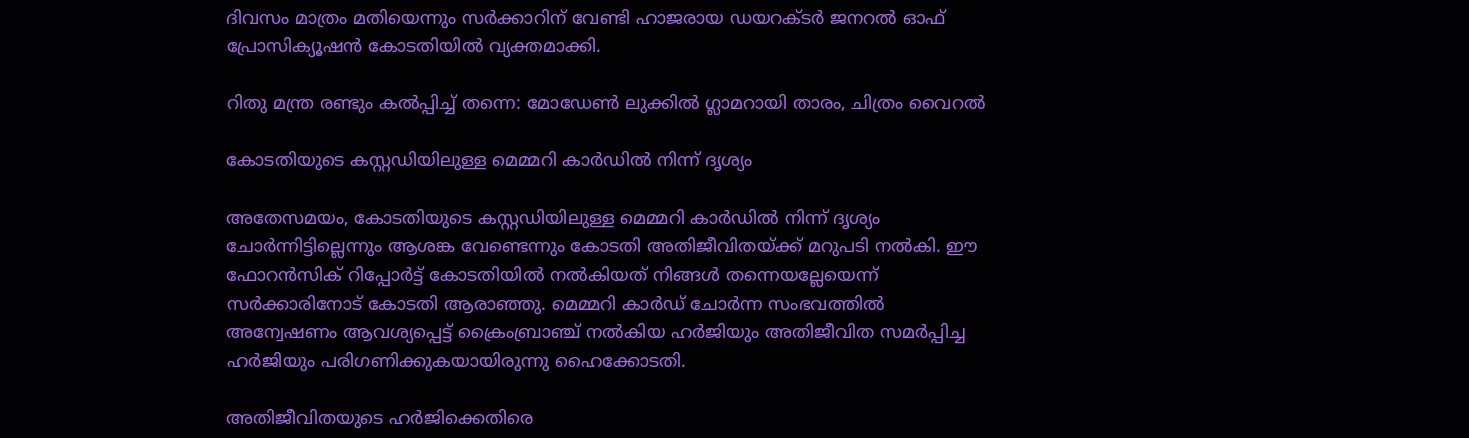ദിവസം മാത്രം മതിയെന്നും സർക്കാറിന് വേണ്ടി ഹാജരായ ഡയറക്ടർ ജനറൽ ഓഫ് പ്രോസിക്യൂഷൻ കോടതിയിൽ വ്യക്തമാക്കി.

റിതു മന്ത്ര രണ്ടും കല്‍പ്പിച്ച് തന്നെ: മോഡേണ്‍ ലുക്കില്‍ ഗ്ലാമറായി താരം, ചിത്രം വൈറല്‍

കോടതിയുടെ കസ്റ്റഡിയിലുള്ള മെമ്മറി കാർഡിൽ നിന്ന് ദൃശ്യം

അതേസമയം, കോടതിയുടെ കസ്റ്റഡിയിലുള്ള മെമ്മറി കാർഡിൽ നിന്ന് ദൃശ്യം ചോർന്നിട്ടില്ലെന്നും ആശങ്ക വേണ്ടെന്നും കോടതി അതിജീവിതയ്ക്ക് മറുപടി നൽകി. ഈ ഫോറൻസിക് റിപ്പോർട്ട്‌ കോടതിയിൽ നൽകിയത് നിങ്ങൾ തന്നെയല്ലേയെന്ന് സർക്കാരിനോട് കോടതി ആരാഞ്ഞു. മെമ്മറി കാർഡ് ചോർന്ന സംഭവത്തില്‍ അന്വേഷണം ആവശ്യപ്പെട്ട് ക്രൈംബ്രാ‌ഞ്ച് നൽകിയ ഹർജിയും അതിജീവിത സമർപ്പിച്ച ഹർജിയും പരിഗണിക്കുകയായിരുന്നു ഹൈക്കോടതി.

അതിജീവിതയുടെ ഹർജിക്കെതിരെ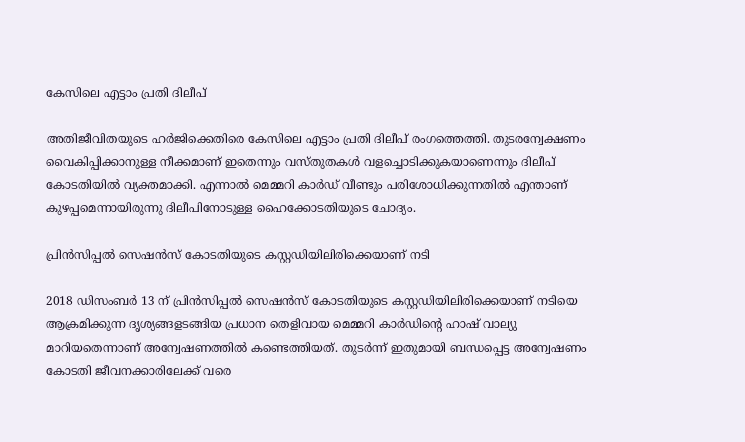കേസിലെ എട്ടാം പ്രതി ദിലീപ്

അതിജീവിതയുടെ ഹർജിക്കെതിരെ കേസിലെ എട്ടാം പ്രതി ദിലീപ് രംഗത്തെത്തി. തുടരന്വേക്ഷണം വൈകിപ്പിക്കാനുള്ള നീക്കമാണ് ഇതെന്നും വസ്തുതകൾ വളച്ചൊടിക്കുകയാണെന്നും ദിലീപ് കോടതിയിൽ വ്യക്തമാക്കി. എന്നാല്‍ മെമ്മറി കാർഡ് വീണ്ടും പരിശോധിക്കുന്നതിൽ എന്താണ് കുഴപ്പമെന്നായിരുന്നു ദിലീപിനോടുള്ള ഹൈക്കോടതിയുടെ ചോദ്യം.

പ്രിന്‍സിപ്പല്‍ സെഷന്‍സ് കോടതിയുടെ കസ്റ്റഡിയിലിരിക്കെയാണ് നടി

2018 ഡിസംബര്‍ 13 ന് പ്രിന്‍സിപ്പല്‍ സെഷന്‍സ് കോടതിയുടെ കസ്റ്റഡിയിലിരിക്കെയാണ് നടിയെ ആക്രമിക്കുന്ന ദൃശ്യങ്ങളടങ്ങിയ പ്രധാന തെളിവായ മെമ്മറി കാര്‍ഡിന്റെ ഹാഷ് വാല്യു മാറിയതെന്നാണ് അന്വേഷണത്തിൽ കണ്ടെത്തിയത്. തുടർന്ന് ഇതുമായി ബന്ധപ്പെട്ട അന്വേഷണം കോടതി ജീവനക്കാരിലേക്ക് വരെ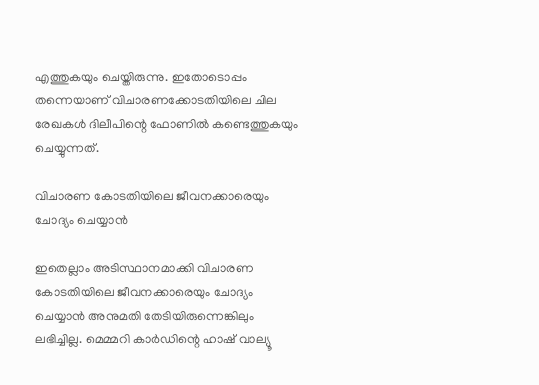എത്തുകയും ചെയ്തിരുന്നു. ഇതോടൊപ്പം തന്നെയാണ് വിചാരണക്കോടതിയിലെ ചില രേഖകള്‍ ദിലീപിന്റെ ഫോണില്‍ കണ്ടെത്തുകയും ചെയ്യുന്നത്.

വിചാരണ കോടതിയിലെ ജീവനക്കാരെയും ചോദ്യം ചെയ്യാൻ

ഇതെല്ലാം അടിസ്ഥാനമാക്കി വിചാരണ കോടതിയിലെ ജീവനക്കാരെയും ചോദ്യം ചെയ്യാൻ അനുമതി തേടിയിരുന്നെങ്കിലും ലഭിച്ചില്ല. മെമ്മറി കാർഡിന്റെ ഹാഷ് വാല്യൂ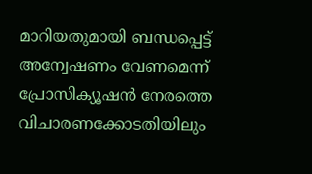മാറിയതുമായി ബന്ധപ്പെട്ട് അന്വേഷണം വേണമെന്ന് പ്രോസിക്യൂഷന്‍ നേരത്തെ വിചാരണക്കോടതിയിലും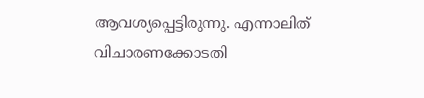ആവശ്യപ്പെട്ടിരുന്നു. എന്നാലിത് വിചാരണക്കോടതി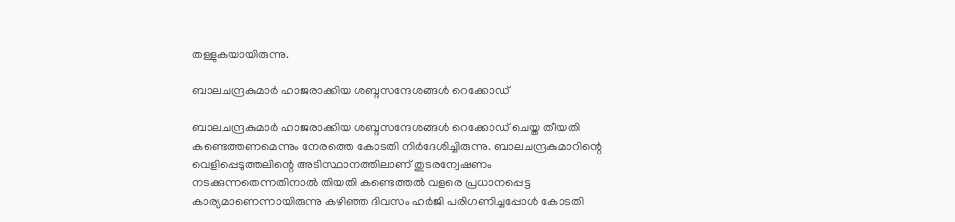തള്ളുകയായിരുന്നു.

ബാലചന്ദ്രകുമാർ ഹാജരാക്കിയ ശബ്ദസന്ദേശങ്ങൾ റെക്കോഡ്

ബാലചന്ദ്രകുമാർ ഹാജരാക്കിയ ശബ്ദസന്ദേശങ്ങൾ റെക്കോഡ് ചെയ്ത തീയതി കണ്ടെത്തണമെന്നും നേരത്തെ കോടതി നിർദേശിച്ചിരുന്നു. ബാലചന്ദ്രകുമാറിന്റെ വെളിപ്പെടുത്തലിന്റെ അടിസ്ഥാനത്തിലാണ് തുടരന്വേഷണം നടക്കുന്നതെന്നതിനാല്‍ തിയതി കണ്ടെത്തല്‍ വളരെ പ്രധാനപ്പെട്ട കാര്യമാണെന്നായിരുന്നു കഴിഞ്ഞ ദിവസം ഹർജി പരിഗണിച്ചപ്പോള്‍ കോടതി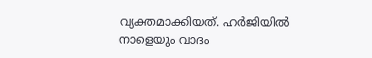വ്യക്തമാക്കിയത്. ഹർജിയില്‍ നാളെയും വാദം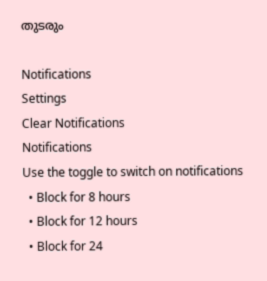തുടരും

Notifications
Settings
Clear Notifications
Notifications
Use the toggle to switch on notifications
  • Block for 8 hours
  • Block for 12 hours
  • Block for 24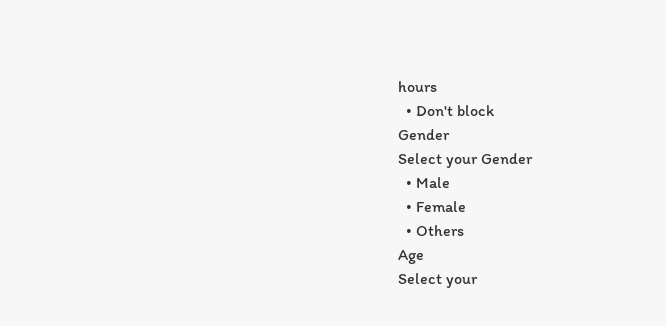hours
  • Don't block
Gender
Select your Gender
  • Male
  • Female
  • Others
Age
Select your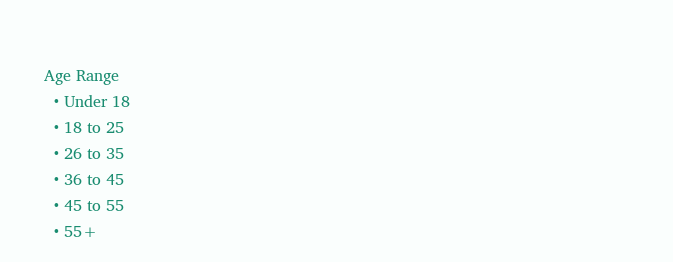Age Range
  • Under 18
  • 18 to 25
  • 26 to 35
  • 36 to 45
  • 45 to 55
  • 55+